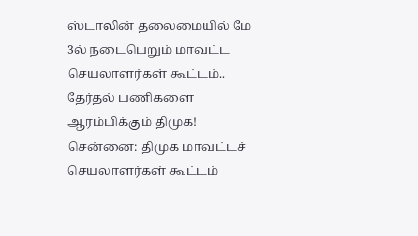ஸ்டாலின் தலைமையில் மே 3ல் நடைபெறும் மாவட்ட செயலாளர்கள் கூட்டம்.. தேர்தல் பணிகளை ஆரம்பிக்கும் திமுக!
சென்னை: திமுக மாவட்டச் செயலாளர்கள் கூட்டம்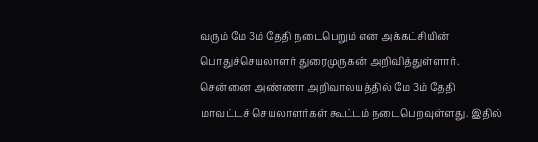வரும் மே 3ம் தேதி நடைபெறும் என அக்கட்சியின் பொதுச்செயலாளர் துரைமுருகன் அறிவித்துள்ளார். சென்னை அண்ணா அறிவாலயத்தில் மே 3ம் தேதி மாவட்டச் செயலாளர்கள் கூட்டம் நடைபெறவுள்ளது. இதில்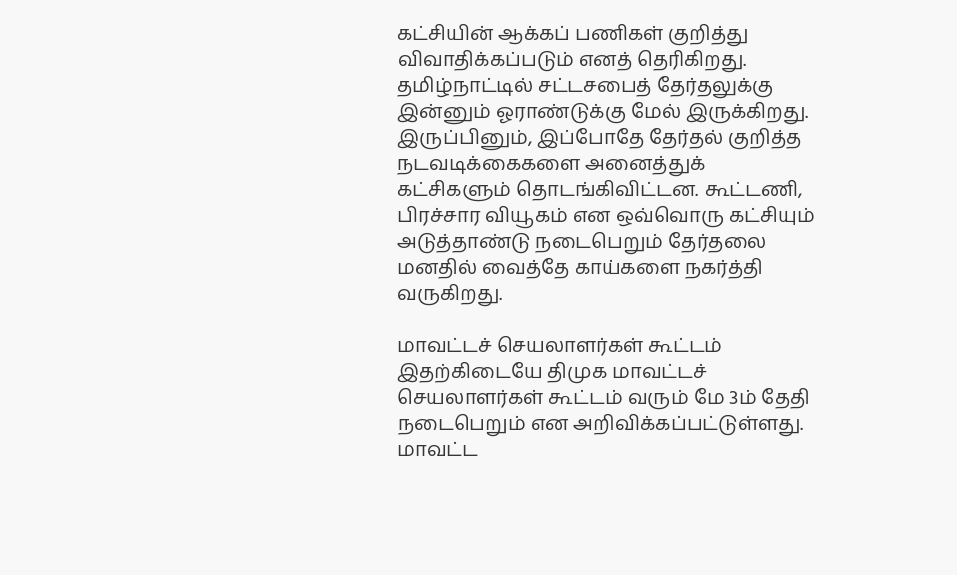கட்சியின் ஆக்கப் பணிகள் குறித்து விவாதிக்கப்படும் எனத் தெரிகிறது.
தமிழ்நாட்டில் சட்டசபைத் தேர்தலுக்கு இன்னும் ஓராண்டுக்கு மேல் இருக்கிறது. இருப்பினும், இப்போதே தேர்தல் குறித்த நடவடிக்கைகளை அனைத்துக் கட்சிகளும் தொடங்கிவிட்டன. கூட்டணி, பிரச்சார வியூகம் என ஒவ்வொரு கட்சியும் அடுத்தாண்டு நடைபெறும் தேர்தலை மனதில் வைத்தே காய்களை நகர்த்தி வருகிறது.

மாவட்டச் செயலாளர்கள் கூட்டம்
இதற்கிடையே திமுக மாவட்டச் செயலாளர்கள் கூட்டம் வரும் மே 3ம் தேதி நடைபெறும் என அறிவிக்கப்பட்டுள்ளது. மாவட்ட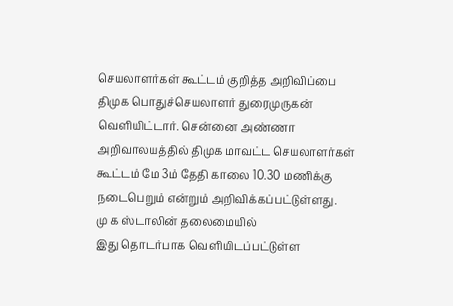செயலாளர்கள் கூட்டம் குறித்த அறிவிப்பை திமுக பொதுச்செயலாளர் துரைமுருகன் வெளியிட்டார். சென்னை அண்ணா அறிவாலயத்தில் திமுக மாவட்ட செயலாளர்கள் கூட்டம் மே 3ம் தேதி காலை 10.30 மணிக்கு நடைபெறும் என்றும் அறிவிக்கப்பட்டுள்ளது.
மு க ஸ்டாலின் தலைமையில்
இது தொடர்பாக வெளியிடப்பட்டுள்ள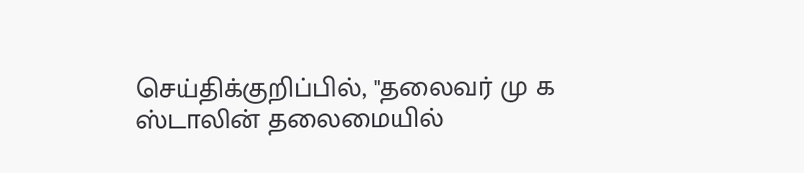செய்திக்குறிப்பில், "தலைவர் மு க ஸ்டாலின் தலைமையில்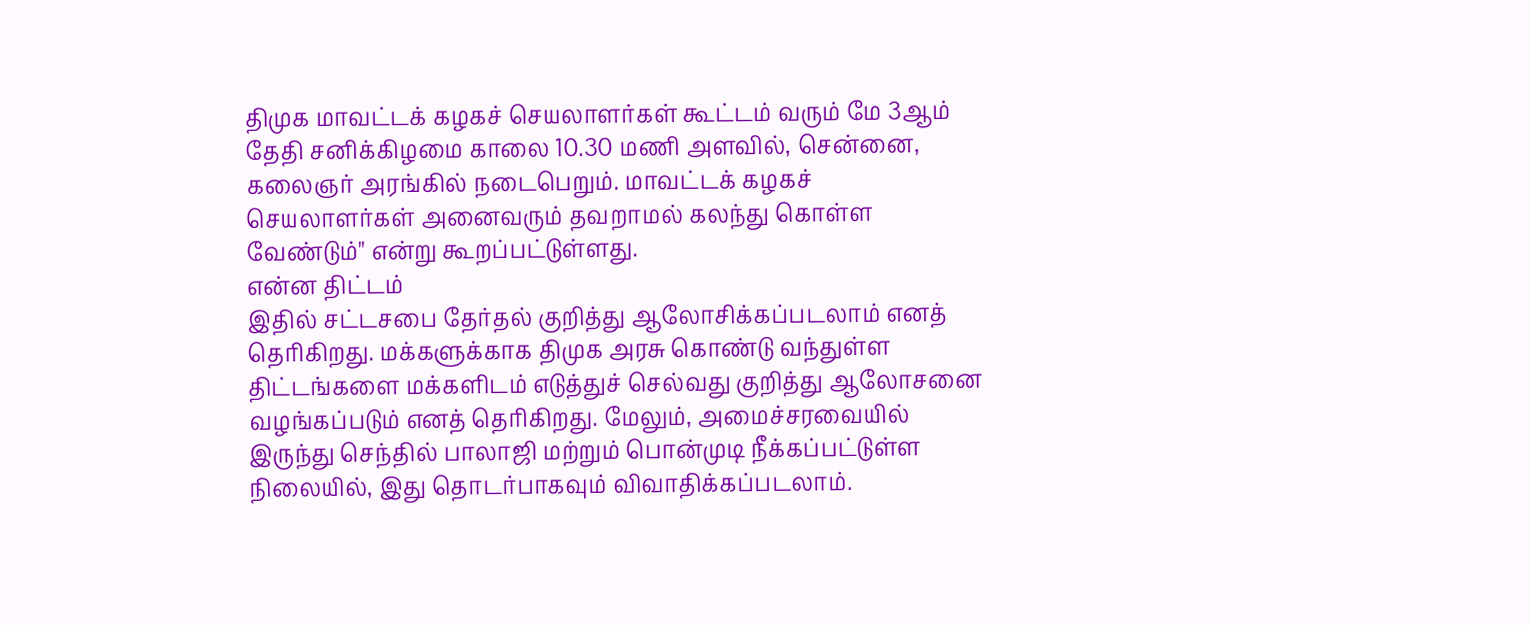திமுக மாவட்டக் கழகச் செயலாளர்கள் கூட்டம் வரும் மே 3ஆம் தேதி சனிக்கிழமை காலை 10.30 மணி அளவில், சென்னை, கலைஞர் அரங்கில் நடைபெறும். மாவட்டக் கழகச் செயலாளர்கள் அனைவரும் தவறாமல் கலந்து கொள்ள வேண்டும்" என்று கூறப்பட்டுள்ளது.
என்ன திட்டம்
இதில் சட்டசபை தேர்தல் குறித்து ஆலோசிக்கப்படலாம் எனத் தெரிகிறது. மக்களுக்காக திமுக அரசு கொண்டு வந்துள்ள திட்டங்களை மக்களிடம் எடுத்துச் செல்வது குறித்து ஆலோசனை வழங்கப்படும் எனத் தெரிகிறது. மேலும், அமைச்சரவையில் இருந்து செந்தில் பாலாஜி மற்றும் பொன்முடி நீக்கப்பட்டுள்ள நிலையில், இது தொடர்பாகவும் விவாதிக்கப்படலாம்.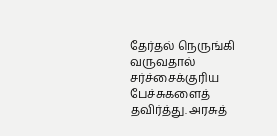தேர்தல் நெருங்கி வருவதால் சர்ச்சைக்குரிய பேச்சுகளைத் தவிர்த்து. அரசுத்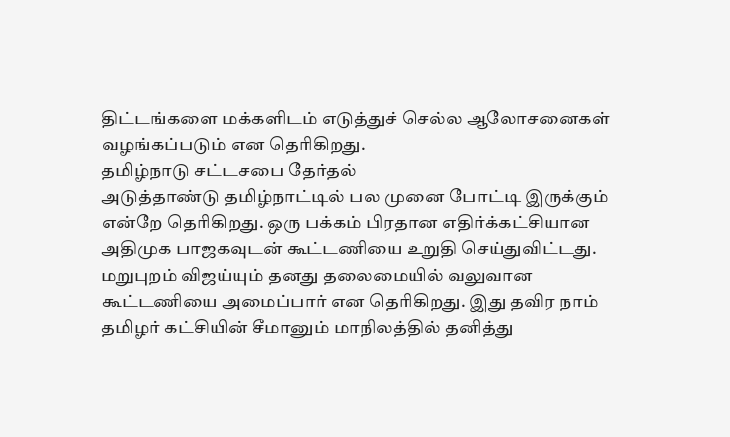திட்டங்களை மக்களிடம் எடுத்துச் செல்ல ஆலோசனைகள் வழங்கப்படும் என தெரிகிறது.
தமிழ்நாடு சட்டசபை தேர்தல்
அடுத்தாண்டு தமிழ்நாட்டில் பல முனை போட்டி இருக்கும் என்றே தெரிகிறது. ஒரு பக்கம் பிரதான எதிர்க்கட்சியான அதிமுக பாஜகவுடன் கூட்டணியை உறுதி செய்துவிட்டது. மறுபுறம் விஜய்யும் தனது தலைமையில் வலுவான கூட்டணியை அமைப்பார் என தெரிகிறது. இது தவிர நாம் தமிழர் கட்சியின் சீமானும் மாநிலத்தில் தனித்து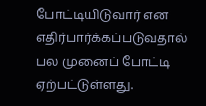போட்டியிடுவார் என எதிர்பார்க்கப்படுவதால் பல முனைப் போட்டி ஏற்பட்டுள்ளது.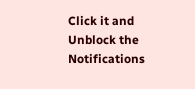Click it and Unblock the Notifications